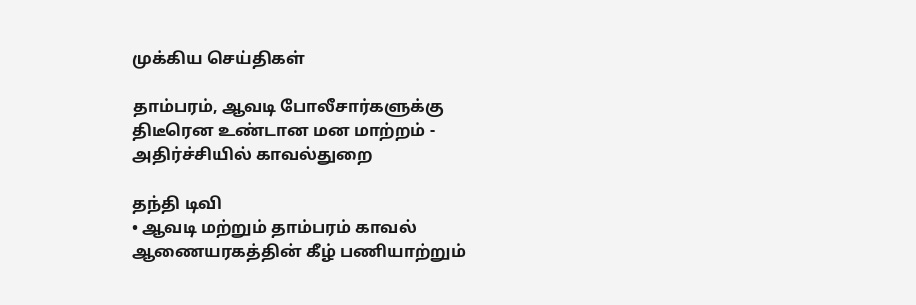முக்கிய செய்திகள்

தாம்பரம், ஆவடி போலீசார்களுக்கு திடீரென உண்டான மன மாற்றம் - அதிர்ச்சியில் காவல்துறை

தந்தி டிவி
• ஆவடி மற்றும் தாம்பரம் காவல் ஆணையரகத்தின் கீழ் பணியாற்றும்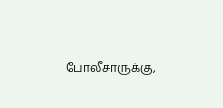போலீசாருக்கு,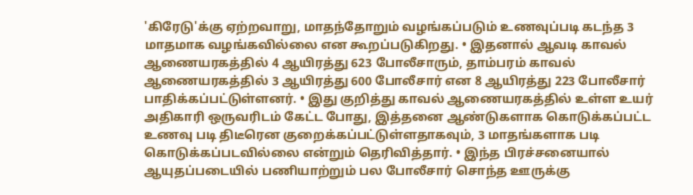'கிரேடு'க்கு ஏற்றவாறு, மாதந்தோறும் வழங்கப்படும் உணவுப்படி கடந்த 3 மாதமாக வழங்கவில்லை என கூறப்படுகிறது. • இதனால் ஆவடி காவல் ஆணையரகத்தில் 4 ஆயிரத்து 623 போலீசாரும், தாம்பரம் காவல் ஆணையரகத்தில் 3 ஆயிரத்து 600 போலீசார் என 8 ஆயிரத்து 223 போலீசார் பாதிக்கப்பட்டுள்ளனர். • இது குறித்து காவல் ஆணையரகத்தில் உள்ள உயர் அதிகாரி ஒருவரிடம் கேட்ட போது, இத்தனை ஆண்டுகளாக கொடுக்கப்பட்ட உணவு படி திடீரென குறைக்கப்பட்டுள்ளதாகவும், 3 மாதங்களாக படி கொடுக்கப்படவில்லை என்றும் தெரிவித்தார். • இந்த பிரச்சனையால் ஆயுதப்படையில் பணியாற்றும் பல போலீசார் சொந்த ஊருக்கு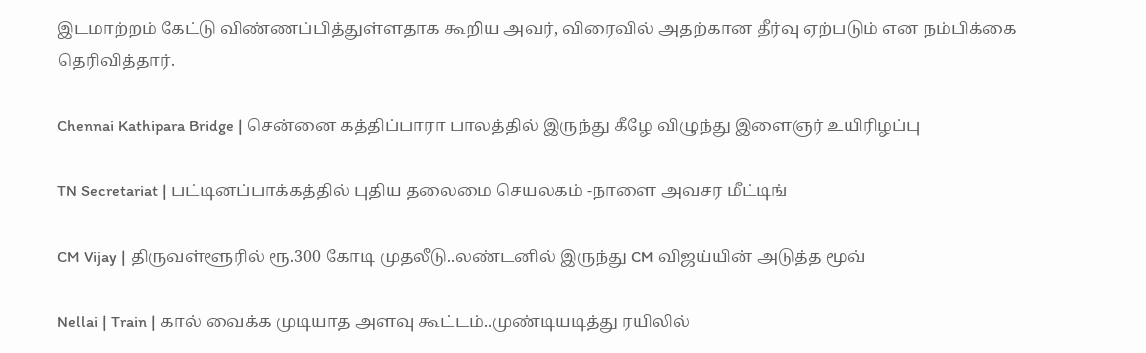இடமாற்றம் கேட்டு விண்ணப்பித்துள்ளதாக கூறிய அவர், விரைவில் அதற்கான தீர்வு ஏற்படும் என நம்பிக்கை தெரிவித்தார்.

Chennai Kathipara Bridge | சென்னை கத்திப்பாரா பாலத்தில் இருந்து கீழே விழுந்து இளைஞர் உயிரிழப்பு

TN Secretariat | பட்டினப்பாக்கத்தில் புதிய தலைமை செயலகம் -நாளை அவசர மீட்டிங்

CM Vijay | திருவள்ளூரில் ரூ.300 கோடி முதலீடு..லண்டனில் இருந்து CM விஜய்யின் அடுத்த மூவ்

Nellai | Train | கால் வைக்க முடியாத அளவு கூட்டம்..முண்டியடித்து ரயிலில்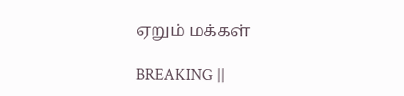ஏறும் மக்கள்

BREAKING ||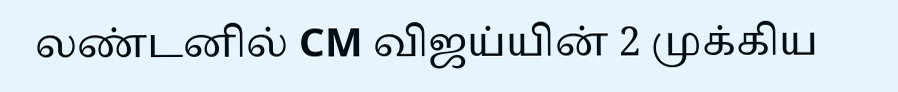லண்டனில் CM விஜய்யின் 2 முக்கிய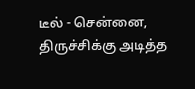டீல் - சென்னை, திருச்சிக்கு அடித்த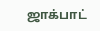ஜாக்பாட்